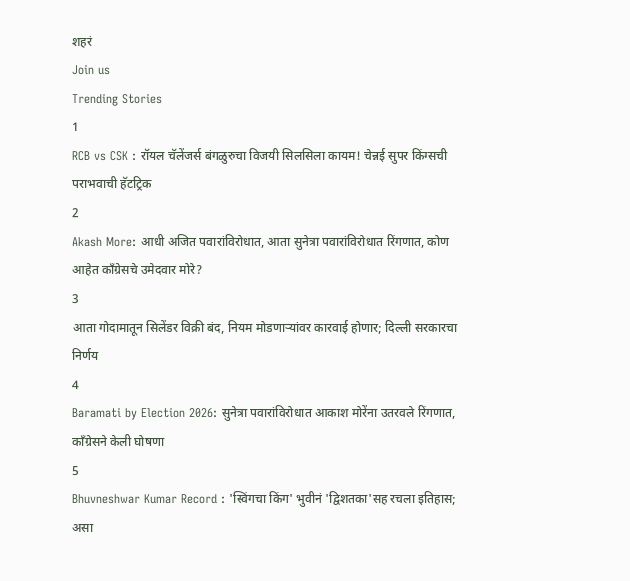शहरं
Join us
Trending Stories
1
RCB vs CSK : रॉयल चॅलेंजर्स बंगळुरुचा विजयी सिलसिला कायम! चेन्नई सुपर किंग्सची पराभवाची हॅटट्रिक
2
Akash More: आधी अजित पवारांविरोधात, आता सुनेत्रा पवारांविरोधात रिंगणात, कोण आहेत काँग्रेसचे उमेदवार मोरे?
3
आता गोदामातून सिलेंडर विक्री बंद, नियम मोडणाऱ्यांवर कारवाई होणार; दिल्ली सरकारचा निर्णय
4
Baramati by Election 2026: सुनेत्रा पवारांविरोधात आकाश मोरेंना उतरवले रिंगणात, काँग्रेसने केली घोषणा
5
Bhuvneshwar Kumar Record : 'स्विंगचा किंग' भुवीनं 'द्विशतका'सह रचला इतिहास; असा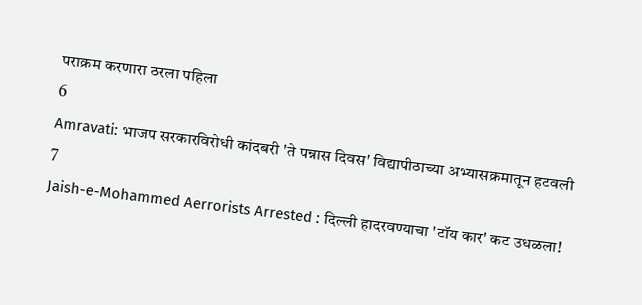पराक्रम करणारा ठरला पहिला
6
Amravati: भाजप सरकारविरोधी कांदबरी 'ते पन्नास दिवस' विद्यापीठाच्या अभ्यासक्रमातून हटवली
7
Jaish-e-Mohammed Aerrorists Arrested : दिल्ली हादरवण्याचा 'टॉय कार' कट उधळला!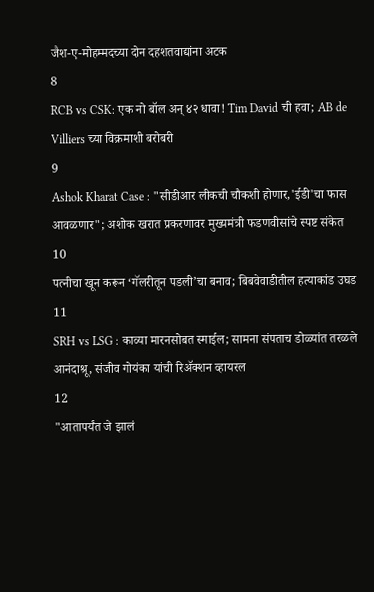जैश-ए-मोहम्मदच्या दोन दहशतवाद्यांना अटक
8
RCB vs CSK: एक नो बॉल अन् ४२ धावा! Tim David ची हवा; AB de Villiers च्या विक्रमाशी बरोबरी
9
Ashok Kharat Case : "सीडीआर लीकची चौकशी होणार,'ईडी'चा फास आवळणार"; अशोक खरात प्रकरणावर मुख्यमंत्री फडणवीसांचे स्पष्ट संकेत
10
पत्नीचा खून करून ‘गॅलरीतून पडली’चा बनाव; बिबवेवाडीतील हत्याकांड उघड
11
SRH vs LSG : काव्या मारनसोबत स्माईल; सामना संपताच डोळ्यांत तरळले आनंदाश्रू, संजीव गोयंका यांची रिॲक्शन व्हायरल
12
"आतापर्यंत जे झालं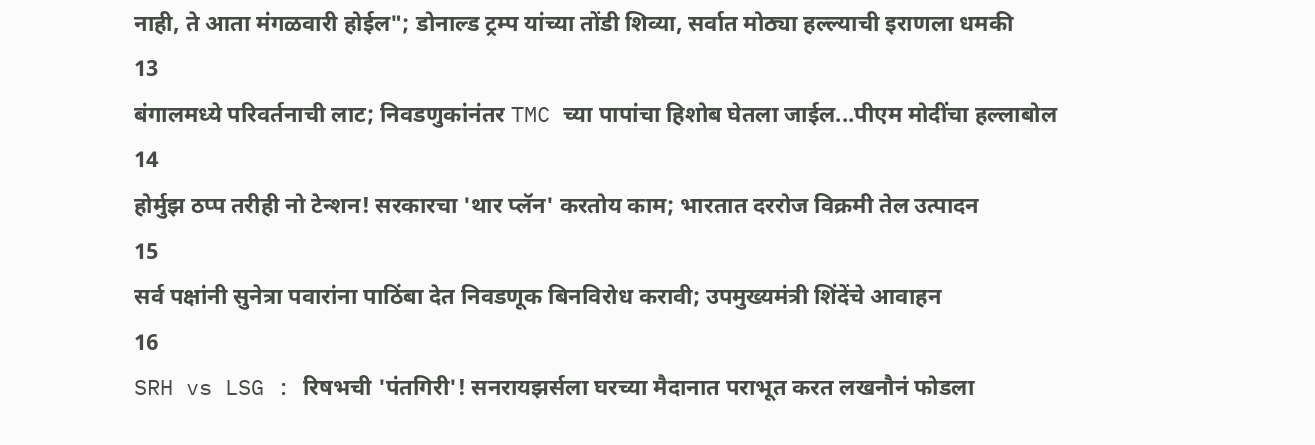नाही, ते आता मंगळवारी होईल"; डोनाल्ड ट्रम्प यांच्या तोंडी शिव्या, सर्वात मोठ्या हल्ल्याची इराणला धमकी
13
बंगालमध्ये परिवर्तनाची लाट; निवडणुकांनंतर TMC च्या पापांचा हिशोब घेतला जाईल...पीएम मोदींचा हल्लाबोल
14
होर्मुझ ठप्प तरीही नो टेन्शन! सरकारचा 'थार प्लॅन' करतोय काम; भारतात दररोज विक्रमी तेल उत्पादन
15
सर्व पक्षांनी सुनेत्रा पवारांना पाठिंबा देत निवडणूक बिनविरोध करावी; उपमुख्यमंत्री शिंदेंचे आवाहन
16
SRH vs LSG : रिषभची 'पंतगिरी'! सनरायझर्सला घरच्या मैदानात पराभूत करत लखनौनं फोडला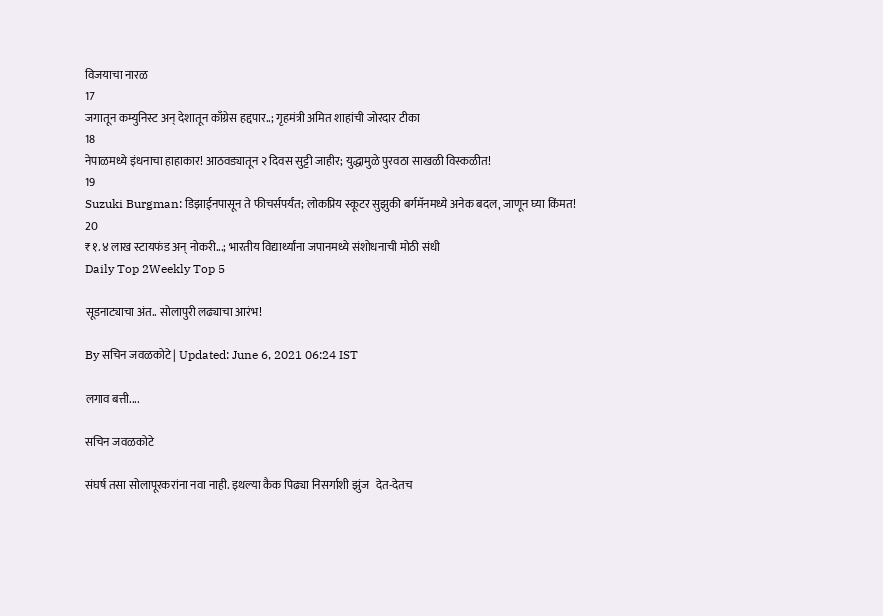विजयाचा नारळ
17
जगातून कम्युनिस्ट अन् देशातून काँग्रेस हद्दपार..; गृहमंत्री अमित शाहांची जोरदार टीका
18
नेपाळमध्ये इंधनाचा हाहाकार! आठवड्यातून २ दिवस सुट्टी जाहीर; युद्धामुळे पुरवठा साखळी विस्कळीत!
19
Suzuki Burgman: डिझाईनपासून ते फीचर्सपर्यंत; लोकप्रिय स्कूटर सुझुकी बर्गमॅनमध्ये अनेक बदल, जाणून घ्या किंमत!
20
₹१.४ लाख स्टायफंड अन् नोकरी...; भारतीय विद्यार्थ्यांना जपानमध्ये संशोधनाची मोठी संधी
Daily Top 2Weekly Top 5

सूडनाट्याचा अंत.. सोलापुरी लढ्याचा आरंभ!

By सचिन जवळकोटे | Updated: June 6, 2021 06:24 IST

लगाव बत्ती....

सचिन जवळकोटे

संघर्ष तसा सोलापूरकरांना नवा नाही. इथल्या कैक पिढ्या निसर्गाशी झुंज   देत-देतच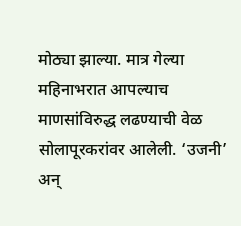मोठ्या झाल्या. मात्र गेल्या महिनाभरात आपल्याच माणसांविरुद्ध लढण्याची वेळ सोलापूरकरांवर आलेली. ‘उजनी’ अन्‌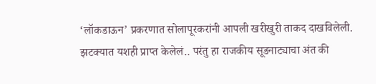‘लॉकडाऊन’ प्रकरणात सोलापूरकरांनी आपली खरीखुरी ताकद दाखविलेली. झटक्यात यशही प्राप्त केलेलं.. परंतु हा राजकीय सूडनाट्याचा अंत की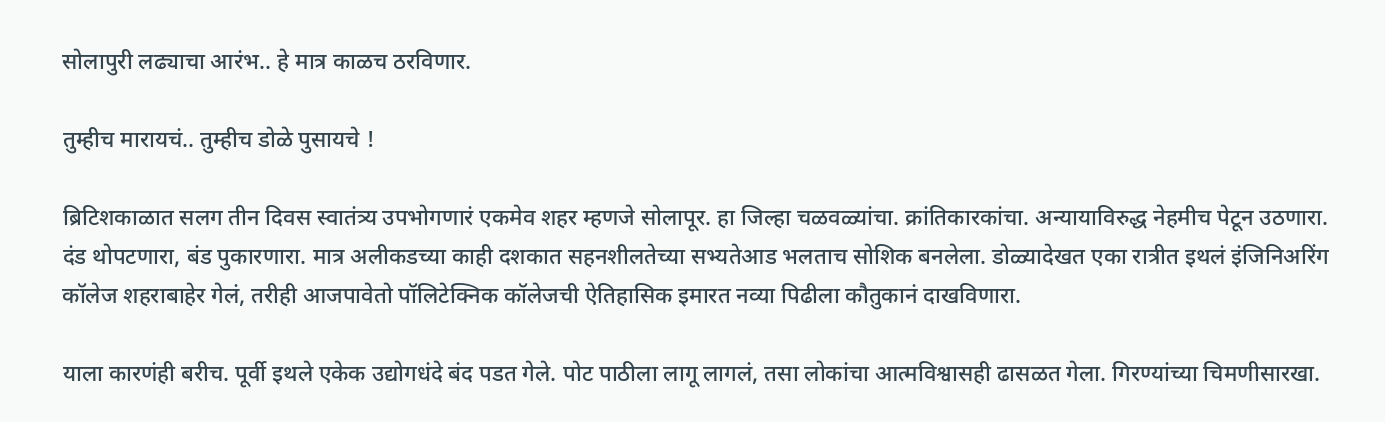सोलापुरी लढ्याचा आरंभ.. हे मात्र काळच ठरविणार.

तुम्हीच मारायचं.. तुम्हीच डोळे पुसायचे !

ब्रिटिशकाळात सलग तीन दिवस स्वातंत्र्य उपभोगणारं एकमेव शहर म्हणजे सोलापूर. हा जिल्हा चळवळ्यांचा. क्रांतिकारकांचा. अन्यायाविरुद्ध नेहमीच पेटून उठणारा. दंड थोपटणारा, बंड पुकारणारा. मात्र अलीकडच्या काही दशकात सहनशीलतेच्या सभ्यतेआड भलताच सोशिक बनलेला. डोळ्यादेखत एका रात्रीत इथलं इंजिनिअरिंग कॉलेज शहराबाहेर गेलं, तरीही आजपावेतो पॉलिटेक्निक कॉलेजची ऐतिहासिक इमारत नव्या पिढीला कौतुकानं दाखविणारा.

याला कारणंही बरीच. पूर्वी इथले एकेक उद्योगधंदे बंद पडत गेले. पोट पाठीला लागू लागलं, तसा लोकांचा आत्मविश्वासही ढासळत गेला. गिरण्यांच्या चिमणीसारखा.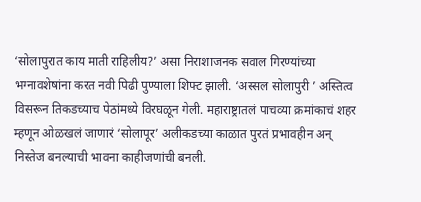‘सोलापुरात काय माती राहिलीय?’ असा निराशाजनक सवाल गिरण्यांच्या भग्नावशेषांना करत नवी पिढी पुण्याला शिफ्ट झाली. ‘अस्सल सोलापुरी ’ अस्तित्व विसरून तिकडच्याच पेठांमध्ये विरघळून गेली. महाराष्ट्रातलं पाचव्या क्रमांकाचं शहर म्हणून ओळखलं जाणारं ‘सोलापूर’ अलीकडच्या काळात पुरतं प्रभावहीन अन्‌ निस्तेज बनल्याची भावना काहीजणांची बनली.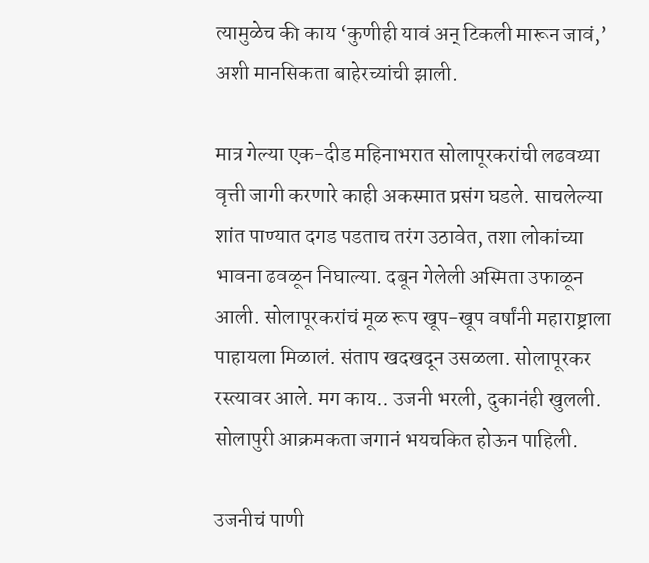त्यामुळेच की काय ‘कुणीही यावं अन्‌ टिकली मारून जावं,’ अशी मानसिकता बाहेरच्यांची झाली.

मात्र गेल्या एक-दीड महिनाभरात सोलापूरकरांची लढवय्या वृत्ती जागी करणारे काही अकस्मात प्रसंग घडले. साचलेल्या शांत पाण्यात दगड पडताच तरंग उठावेत, तशा लोकांच्या भावना ढवळून निघाल्या. दबून गेलेली अस्मिता उफाळून आली. सोलापूरकरांचं मूळ रूप खूप-खूप वर्षांनी महाराष्ट्राला पाहायला मिळालं. संताप खदखदून उसळला. सोलापूरकर रस्त्यावर आले. मग काय.. उजनी भरली, दुकानंही खुलली. सोलापुरी आक्रमकता जगानं भयचकित होऊन पाहिली.

उजनीचं पाणी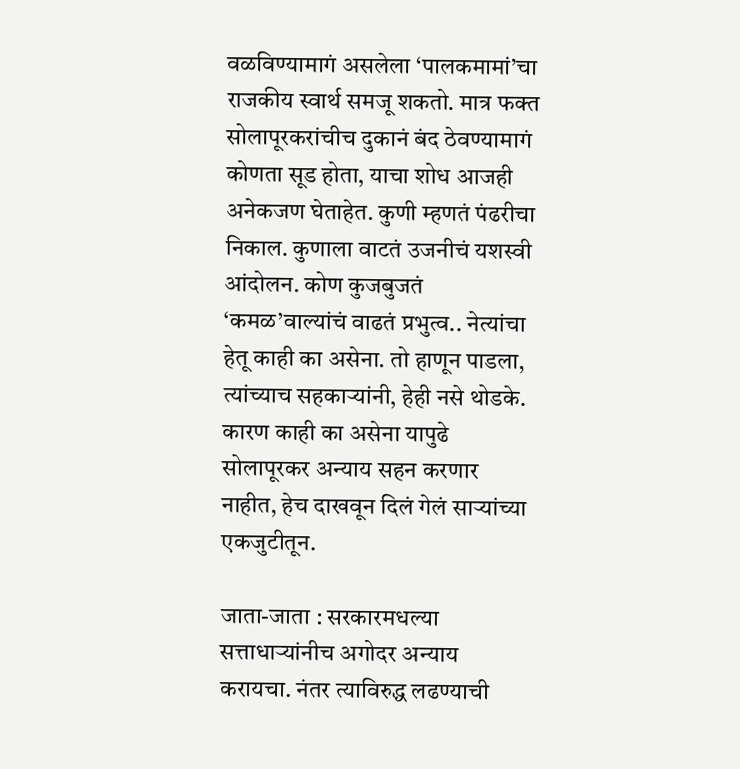वळविण्यामागं असलेला ‘पालकमामां’चा राजकीय स्वार्थ समजू शकतो. मात्र फक्त सोलापूरकरांचीच दुकानं बंद ठेवण्यामागं कोणता सूड होता, याचा शोध आजही अनेकजण घेताहेत. कुणी म्हणतं पंढरीचा निकाल. कुणाला वाटतं उजनीचं यशस्वी आंदोलन. कोण कुजबुजतं ‘कमळ’वाल्यांचं वाढतं प्रभुत्व.. नेत्यांचा हेतू काही का असेना. तो हाणून पाडला, त्यांच्याच सहकाऱ्यांनी, हेही नसे थोडके. कारण काही का असेना यापुढे सोलापूरकर अन्याय सहन करणार नाहीत, हेच दाखवून दिलं गेलं साऱ्यांच्या एकजुटीतून.

जाता-जाता : सरकारमधल्या सत्ताधाऱ्यांनीच अगोदर अन्याय करायचा. नंतर त्याविरुद्ध लढण्याची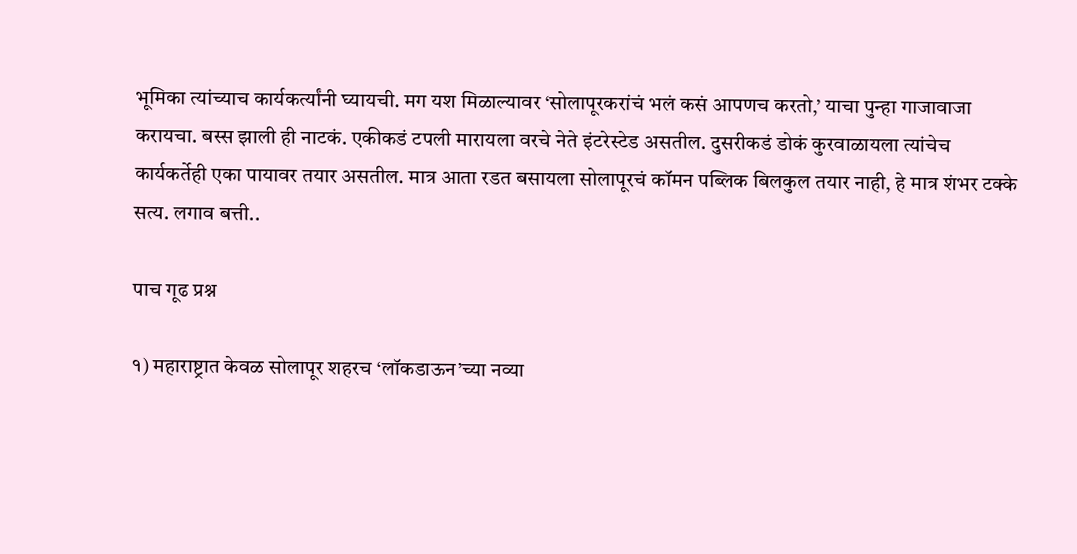भूमिका त्यांच्याच कार्यकर्त्यांनी घ्यायची. मग यश मिळाल्यावर ‘सोलापूरकरांचं भलं कसं आपणच करतो,’ याचा पुन्हा गाजावाजा करायचा. बस्स झाली ही नाटकं. एकीकडं टपली मारायला वरचे नेते इंटरेस्टेड असतील. दुसरीकडं डोकं कुरवाळायला त्यांचेच कार्यकर्तेही एका पायावर तयार असतील. मात्र आता रडत बसायला सोलापूरचं कॉमन पब्लिक बिलकुल तयार नाही, हे मात्र शंभर टक्के सत्य. लगाव बत्ती..

पाच गूढ प्रश्न

१) महाराष्ट्रात केवळ सोलापूर शहरच ‘लॉकडाऊन’च्या नव्या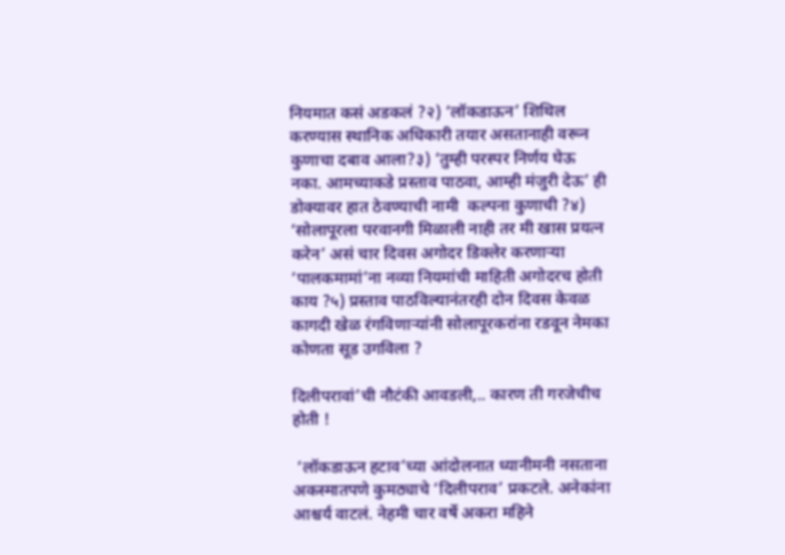नियमात कसं अडकलं ?२) ‘लॉकडाऊन’ शिथिल करण्यास स्थानिक अधिकारी तयार असतानाही वरून कुणाचा दबाव आला?३) ‘तुम्ही परस्पर निर्णय घेऊ नका. आमच्याकडे प्रस्ताव पाठवा, आम्ही मंजुरी देऊ’ ही डोक्यावर हात ठेवण्याची नामी  कल्पना कुणाची ?४) ‘सोलापूरला परवानगी मिळाली नाही तर मी खास प्रयत्न करेन’ असं चार दिवस अगोदर डिक्लेर करणाऱ्या ‘पालकमामां’ना नव्या नियमांची माहिती अगोदरच होती काय ?५) प्रस्ताव पाठविल्यानंतरही दोन दिवस केवळ कागदी खेळ रंगविणाऱ्यांनी सोलापूरकरांना रडवून नेमका कोणता सूड उगविला ?

दिलीपरावां’ची नौटंकी आवडली,.. कारण ती गरजेचीच होती !

 ‘लॉकडाऊन हटाव’च्या आंदोलनात ध्यानीमनी नसताना अकस्मातपणे कुमठ्याचे ‘दिलीपराव’ प्रकटले. अनेकांना आश्चर्य वाटलं. नेहमी चार वर्षे अकरा महिने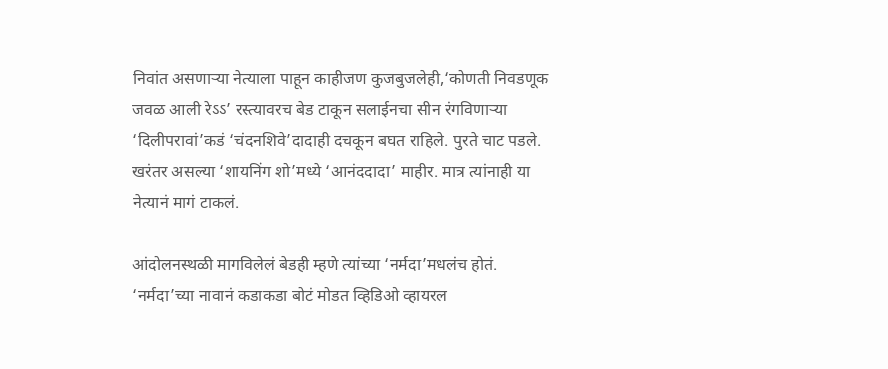निवांत असणाऱ्या नेत्याला पाहून काहीजण कुजबुजलेही,‘कोणती निवडणूक जवळ आली रेऽऽ’ रस्त्यावरच बेड टाकून सलाईनचा सीन रंगविणाऱ्या ‘दिलीपरावां’कडं ‘चंदनशिवे’दादाही दचकून बघत राहिले. पुरते चाट पडले. खरंतर असल्या ‘शायनिंग शो’मध्ये ‘आनंददादा’ माहीर. मात्र त्यांनाही या नेत्यानं मागं टाकलं.

आंदोलनस्थळी मागविलेलं बेडही म्हणे त्यांच्या ‘नर्मदा’मधलंच होतं. ‘नर्मदा’च्या नावानं कडाकडा बोटं मोडत व्हिडिओ व्हायरल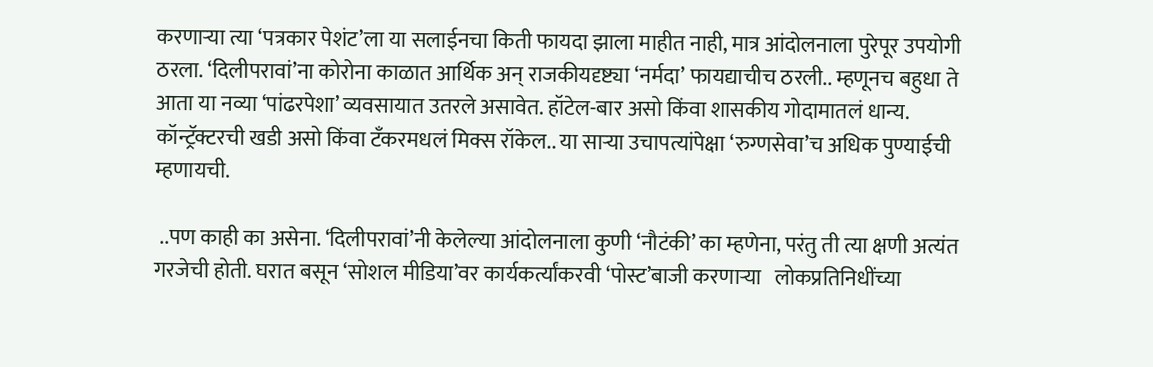करणाऱ्या त्या ‘पत्रकार पेशंट’ला या सलाईनचा किती फायदा झाला माहीत नाही, मात्र आंदोलनाला पुरेपूर उपयोगी ठरला. ‘दिलीपरावां’ना कोरोना काळात आर्थिक अन्‌ राजकीयदृष्ट्या ‘नर्मदा’ फायद्याचीच ठरली.. म्हणूनच बहुधा ते आता या नव्या ‘पांढरपेशा’ व्यवसायात उतरले असावेत. हॉटेल-बार असो किंवा शासकीय गोदामातलं धान्य. कॉन्ट्रॅक्टरची खडी असो किंवा टँकरमधलं मिक्स रॉकेल.. या साऱ्या उचापत्यांपेक्षा ‘रुग्णसेवा’च अधिक पुण्याईची म्हणायची.

 ..पण काही का असेना. ‘दिलीपरावां’नी केलेल्या आंदोलनाला कुणी ‘नौटंकी’ का म्हणेना, परंतु ती त्या क्षणी अत्यंत गरजेची होती. घरात बसून ‘सोशल मीडिया’वर कार्यकर्त्यांकरवी ‘पोस्ट’बाजी करणाऱ्या   लोकप्रतिनिधींच्या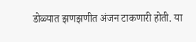डोळ्यात झणझणीत अंजन टाकणारी होती. या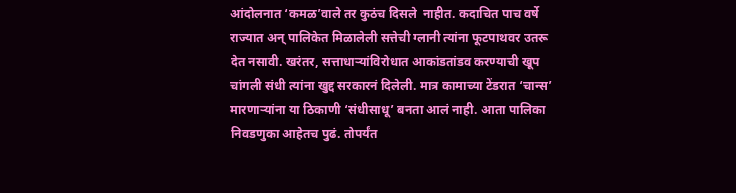आंदोलनात ‘कमळ’वाले तर कुठंच दिसले  नाहीत. कदाचित पाच वर्षे राज्यात अन्‌ पालिकेत मिळालेली सत्तेची ग्लानी त्यांना फूटपाथवर उतरू देत नसावी. खरंतर, सत्ताधाऱ्यांविरोधात आकांडतांडव करण्याची खूप चांगली संधी त्यांना खुद्द सरकारनं दिलेली. मात्र कामाच्या टेंडरात ‘चान्स’ मारणाऱ्यांना या ठिकाणी ‘संधीसाधू’ बनता आलं नाही. आता पालिका निवडणुका आहेतच पुढं. तोपर्यंत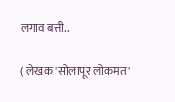लगाव बत्ती..

( लेखक 'सोलापूर लोकमत'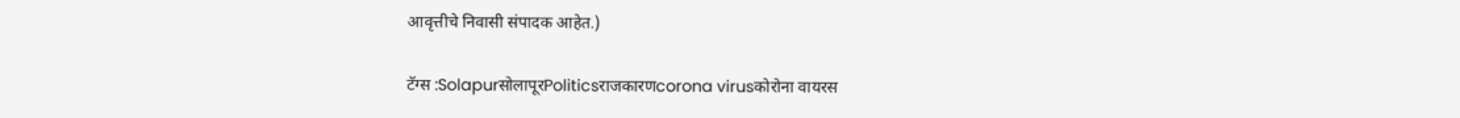आवृत्तीचे निवासी संपादक आहेत.)

टॅग्स :SolapurसोलापूरPoliticsराजकारणcorona virusकोरोना वायरस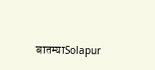बातम्याSolapur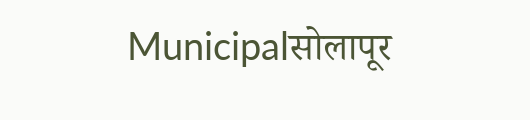Municipalसोलापूर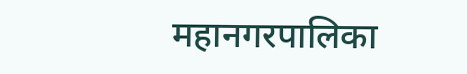महानगरपालिका